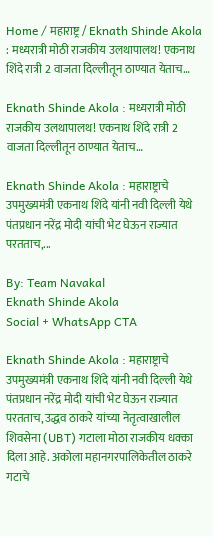Home / महाराष्ट्र / Eknath Shinde Akola : मध्यरात्री मोठी राजकीय उलथापालथ! एकनाथ शिंदे रात्री 2 वाजता दिल्लीतून ठाण्यात येताच…

Eknath Shinde Akola : मध्यरात्री मोठी राजकीय उलथापालथ! एकनाथ शिंदे रात्री 2 वाजता दिल्लीतून ठाण्यात येताच…

Eknath Shinde Akola : महाराष्ट्राचे उपमुख्यमंत्री एकनाथ शिंदे यांनी नवी दिल्ली येथे पंतप्रधान नरेंद्र मोदी यांची भेट घेऊन राज्यात परतताच,...

By: Team Navakal
Eknath Shinde Akola
Social + WhatsApp CTA

Eknath Shinde Akola : महाराष्ट्राचे उपमुख्यमंत्री एकनाथ शिंदे यांनी नवी दिल्ली येथे पंतप्रधान नरेंद्र मोदी यांची भेट घेऊन राज्यात परतताच, उद्धव ठाकरे यांच्या नेतृत्वाखालील शिवसेना (UBT) गटाला मोठा राजकीय धक्का दिला आहे. अकोला महानगरपालिकेतील ठाकरे गटाचे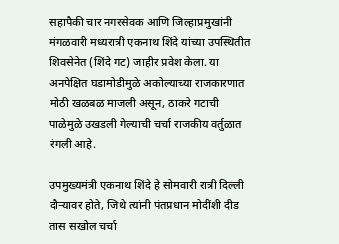सहापैकी चार नगरसेवक आणि जिल्हाप्रमुखांनी मंगळवारी मध्यरात्री एकनाथ शिंदे यांच्या उपस्थितीत शिवसेनेत (शिंदे गट) जाहीर प्रवेश केला. या अनपेक्षित घडामोडीमुळे अकोल्याच्या राजकारणात मोठी खळबळ माजली असून, ठाकरे गटाची पाळेमुळे उखडली गेल्याची चर्चा राजकीय वर्तुळात रंगली आहे.

उपमुख्यमंत्री एकनाथ शिंदे हे सोमवारी रात्री दिल्ली दौऱ्यावर होते, जिथे त्यांनी पंतप्रधान मोदींशी दीड तास सखोल चर्चा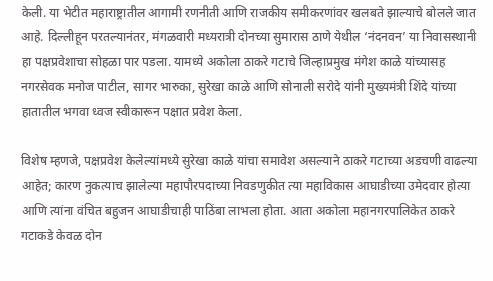केली. या भेटीत महाराष्ट्रातील आगामी रणनीती आणि राजकीय समीकरणांवर खलबते झाल्याचे बोलले जात आहे. दिल्लीहून परतल्यानंतर, मंगळवारी मध्यरात्री दोनच्या सुमारास ठाणे येथील ‘नंदनवन’ या निवासस्थानी हा पक्षप्रवेशाचा सोहळा पार पडला. यामध्ये अकोला ठाकरे गटाचे जिल्हाप्रमुख मंगेश काळे यांच्यासह नगरसेवक मनोज पाटील, सागर भारुका, सुरेखा काळे आणि सोनाली सरोदे यांनी मुख्यमंत्री शिंदे यांच्या हातातील भगवा ध्वज स्वीकारून पक्षात प्रवेश केला.

विशेष म्हणजे, पक्षप्रवेश केलेल्यांमध्ये सुरेखा काळे यांचा समावेश असल्याने ठाकरे गटाच्या अडचणी वाढल्या आहेत; कारण नुकत्याच झालेल्या महापौरपदाच्या निवडणुकीत त्या महाविकास आघाडीच्या उमेदवार होत्या आणि त्यांना वंचित बहुजन आघाडीचाही पाठिंबा लाभला होता. आता अकोला महानगरपालिकेत ठाकरे गटाकडे केवळ दोन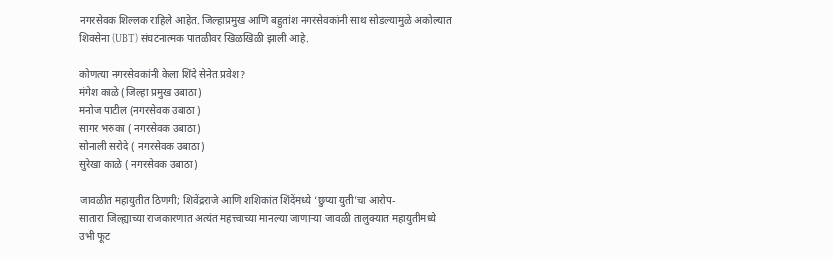नगरसेवक शिल्लक राहिले आहेत. जिल्हाप्रमुख आणि बहुतांश नगरसेवकांनी साथ सोडल्यामुळे अकोल्यात शिवसेना (UBT) संघटनात्मक पातळीवर खिळखिळी झाली आहे.

कोणत्या नगरसेवकांनी केला शिंदे सेनेत प्रवेश?
मंगेश काळे (जिल्हा प्रमुख उबाठा)
मनोज पाटील (नगरसेवक उबाठा )
सागर भरुका ( नगरसेवक उबाठा)
सोनाली सरोदे ( नगरसेवक उबाठा)
सुरेखा काळे ( नगरसेवक उबाठा)

जावळीत महायुतीत ठिणगी; शिवेंद्रराजे आणि शशिकांत शिंदेंमध्ये ‘छुप्या युती’चा आरोप-
सातारा जिल्ह्याच्या राजकारणात अत्यंत महत्त्वाच्या मानल्या जाणाऱ्या जावळी तालुक्यात महायुतीमध्ये उभी फूट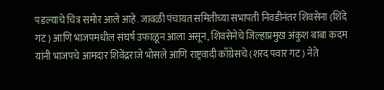पडल्याचे चित्र समोर आले आहे. जावळी पंचायत समितीच्या सभापती निवडीनंतर शिवसेना (शिंदे गट) आणि भाजपमधील संघर्ष उफाळून आला असून, शिवसेनेचे जिल्हाप्रमुख अंकुश बाबा कदम यांनी भाजपचे आमदार शिवेंद्रराजे भोसले आणि राष्ट्रवादी काँग्रेसचे (शरद पवार गट) नेते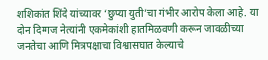शशिकांत शिंदे यांच्यावर ‘छुप्या युती’चा गंभीर आरोप केला आहे. या दोन दिग्गज नेत्यांनी एकमेकांशी हातमिळवणी करून जावळीच्या जनतेचा आणि मित्रपक्षाचा विश्वासघात केल्याचे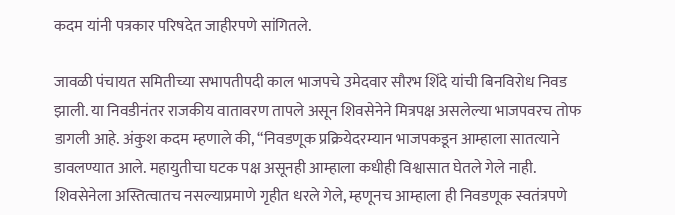कदम यांनी पत्रकार परिषदेत जाहीरपणे सांगितले.

जावळी पंचायत समितीच्या सभापतीपदी काल भाजपचे उमेदवार सौरभ शिंदे यांची बिनविरोध निवड झाली. या निवडीनंतर राजकीय वातावरण तापले असून शिवसेनेने मित्रपक्ष असलेल्या भाजपवरच तोफ डागली आहे. अंकुश कदम म्हणाले की, “निवडणूक प्रक्रियेदरम्यान भाजपकडून आम्हाला सातत्याने डावलण्यात आले. महायुतीचा घटक पक्ष असूनही आम्हाला कधीही विश्वासात घेतले गेले नाही. शिवसेनेला अस्तित्वातच नसल्याप्रमाणे गृहीत धरले गेले, म्हणूनच आम्हाला ही निवडणूक स्वतंत्रपणे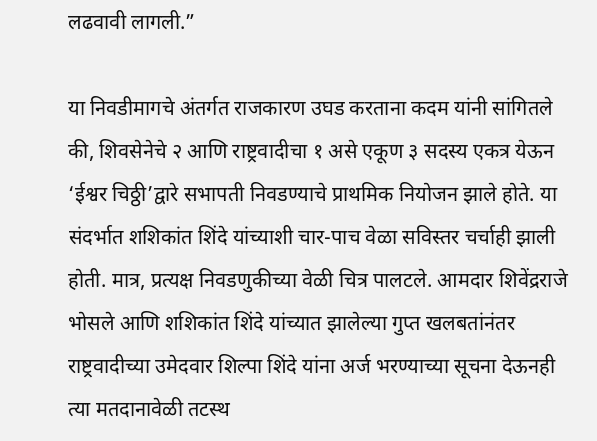लढवावी लागली.”

या निवडीमागचे अंतर्गत राजकारण उघड करताना कदम यांनी सांगितले की, शिवसेनेचे २ आणि राष्ट्रवादीचा १ असे एकूण ३ सदस्य एकत्र येऊन ‘ईश्वर चिठ्ठी’द्वारे सभापती निवडण्याचे प्राथमिक नियोजन झाले होते. या संदर्भात शशिकांत शिंदे यांच्याशी चार-पाच वेळा सविस्तर चर्चाही झाली होती. मात्र, प्रत्यक्ष निवडणुकीच्या वेळी चित्र पालटले. आमदार शिवेंद्रराजे भोसले आणि शशिकांत शिंदे यांच्यात झालेल्या गुप्त खलबतांनंतर राष्ट्रवादीच्या उमेदवार शिल्पा शिंदे यांना अर्ज भरण्याच्या सूचना देऊनही त्या मतदानावेळी तटस्थ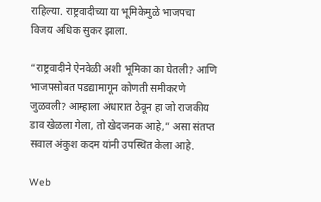राहिल्या. राष्ट्रवादीच्या या भूमिकेमुळे भाजपचा विजय अधिक सुकर झाला.

“राष्ट्रवादीने ऐनवेळी अशी भूमिका का घेतली? आणि भाजपसोबत पडद्यामागून कोणती समीकरणे जुळवली? आम्हाला अंधारात ठेवून हा जो राजकीय डाव खेळला गेला, तो खेदजनक आहे,” असा संतप्त सवाल अंकुश कदम यांनी उपस्थित केला आहे.

Web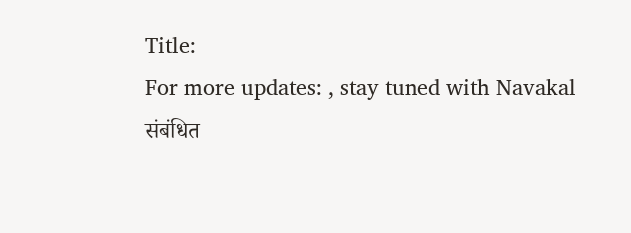Title:
For more updates: , stay tuned with Navakal
संबंधित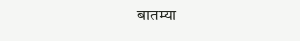बातम्या